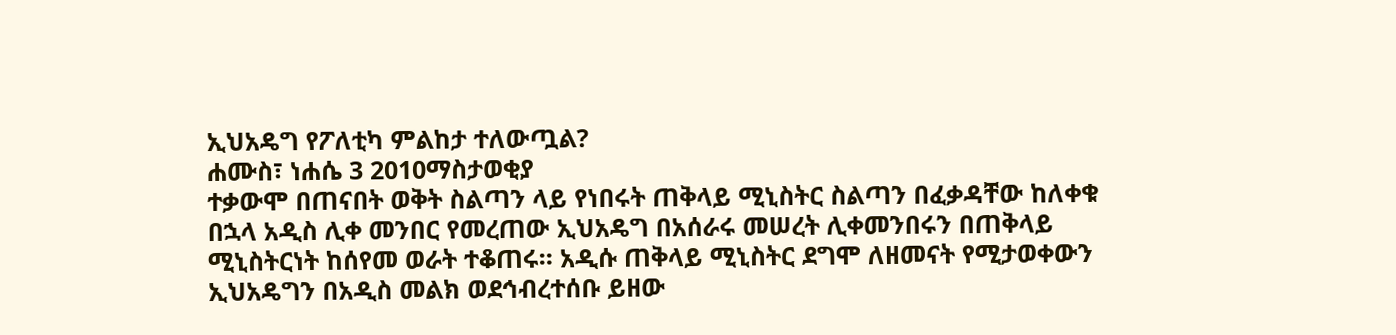ኢህአዴግ የፖለቲካ ምልከታ ተለውጧል?
ሐሙስ፣ ነሐሴ 3 2010ማስታወቂያ
ተቃውሞ በጠናበት ወቅት ስልጣን ላይ የነበሩት ጠቅላይ ሚኒስትር ስልጣን በፈቃዳቸው ከለቀቁ በኋላ አዲስ ሊቀ መንበር የመረጠው ኢህአዴግ በአሰራሩ መሠረት ሊቀመንበሩን በጠቅላይ ሚኒስትርነት ከሰየመ ወራት ተቆጠሩ። አዲሱ ጠቅላይ ሚኒስትር ደግሞ ለዘመናት የሚታወቀውን ኢህአዴግን በአዲስ መልክ ወደኅብረተሰቡ ይዘው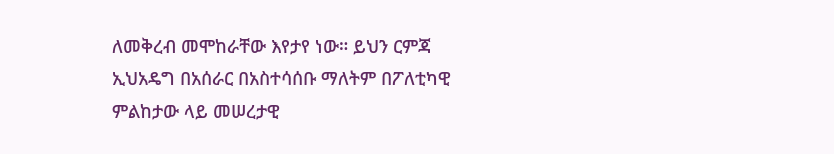ለመቅረብ መሞከራቸው እየታየ ነው። ይህን ርምጃ ኢህአዴግ በአሰራር በአስተሳሰቡ ማለትም በፖለቲካዊ ምልከታው ላይ መሠረታዊ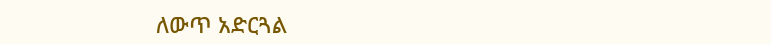ለውጥ አድርጓል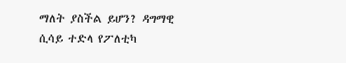ማለት ያስችል ይሆን? ዳግማዊ ሲሳይ ተድላ የፖለቲካ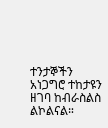ተንታኞችን አነጋግሮ ተከታዩን ዘገባ ከብራስልስ ልኮልናል።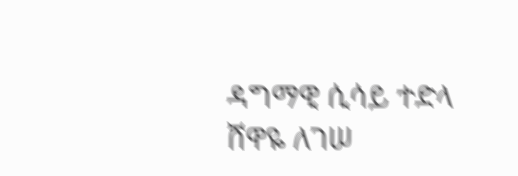ዳግማዊ ሲሳይ ተድላ
ሸዋዬ ለገሠ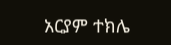አርያም ተክሌ